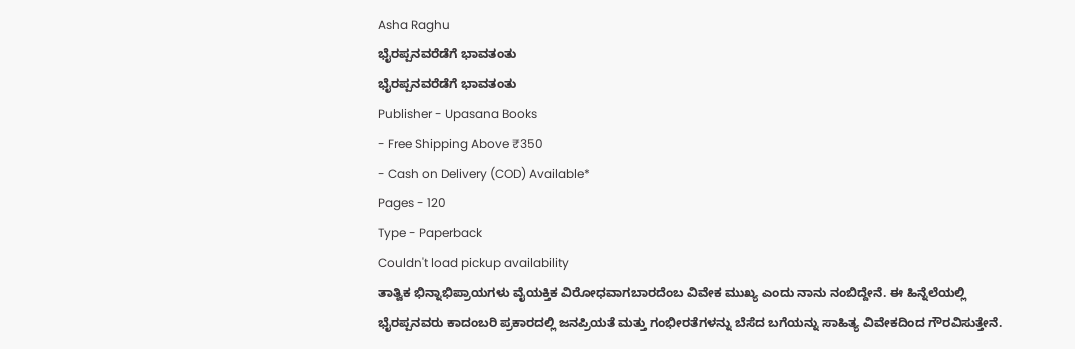Asha Raghu
ಭೈರಪ್ಪನವರೆಡೆಗೆ ಭಾವತಂತು
ಭೈರಪ್ಪನವರೆಡೆಗೆ ಭಾವತಂತು
Publisher - Upasana Books
- Free Shipping Above ₹350
- Cash on Delivery (COD) Available*
Pages - 120
Type - Paperback
Couldn't load pickup availability
ತಾತ್ವಿಕ ಭಿನ್ನಾಭಿಪ್ರಾಯಗಳು ವೈಯಕ್ತಿಕ ವಿರೋಧವಾಗಬಾರದೆಂಬ ವಿವೇಕ ಮುಖ್ಯ ಎಂದು ನಾನು ನಂಬಿದ್ದೇನೆ. ಈ ಹಿನ್ನೆಲೆಯಲ್ಲಿ ಭೈರಪ್ಪನವರು ಕಾದಂಬರಿ ಪ್ರಕಾರದಲ್ಲಿ ಜನಪ್ರಿಯತೆ ಮತ್ತು ಗಂಭೀರತೆಗಳನ್ನು ಬೆಸೆದ ಬಗೆಯನ್ನು ಸಾಹಿತ್ಯ ವಿವೇಕದಿಂದ ಗೌರವಿಸುತ್ತೇನೆ.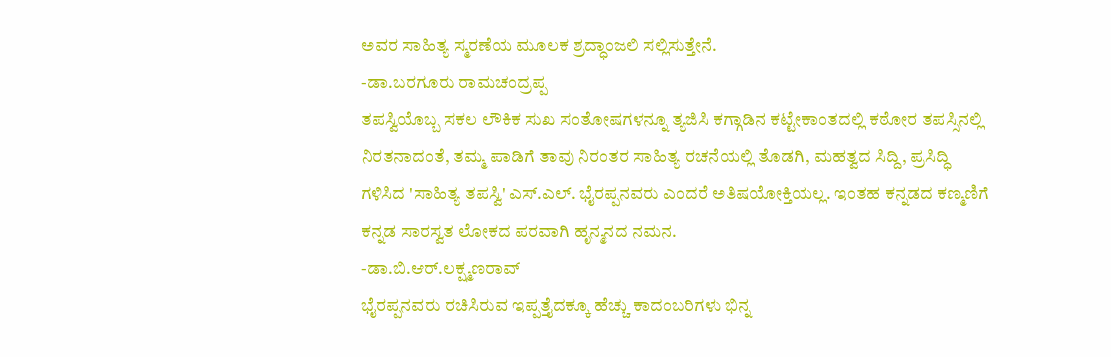ಅವರ ಸಾಹಿತ್ಯ ಸ್ಮರಣೆಯ ಮೂಲಕ ಶ್ರದ್ಧಾಂಜಲಿ ಸಲ್ಲಿಸುತ್ತೇನೆ.
-ಡಾ.ಬರಗೂರು ರಾಮಚಂದ್ರಪ್ಪ
ತಪಸ್ವಿಯೊಬ್ಬ ಸಕಲ ಲೌಕಿಕ ಸುಖ ಸಂತೋಷಗಳನ್ನೂ ತ್ಯಜಿಸಿ ಕಗ್ಗಾಡಿನ ಕಟ್ಟೇಕಾಂತದಲ್ಲಿ ಕಠೋರ ತಪಸ್ಸಿನಲ್ಲಿ ನಿರತನಾದಂತೆ, ತಮ್ಮ ಪಾಡಿಗೆ ತಾವು ನಿರಂತರ ಸಾಹಿತ್ಯ ರಚನೆಯಲ್ಲಿ ತೊಡಗಿ, ಮಹತ್ವದ ಸಿದ್ದಿ, ಪ್ರಸಿದ್ಧಿ ಗಳಿಸಿದ 'ಸಾಹಿತ್ಯ ತಪಸ್ವಿ' ಎಸ್.ಎಲ್. ಭೈರಪ್ಪನವರು ಎಂದರೆ ಅತಿಷಯೋಕ್ತಿಯಲ್ಲ. ಇಂತಹ ಕನ್ನಡದ ಕಣ್ಮಣಿಗೆ ಕನ್ನಡ ಸಾರಸ್ವತ ಲೋಕದ ಪರವಾಗಿ ಹೃನ್ಮನದ ನಮನ.
-ಡಾ.ಬಿ.ಆರ್.ಲಕ್ಷ್ಮಣರಾವ್
ಭೈರಪ್ಪನವರು ರಚಿಸಿರುವ ಇಪ್ಪತ್ತೈದಕ್ಕೂ ಹೆಚ್ಚು ಕಾದಂಬರಿಗಳು ಭಿನ್ನ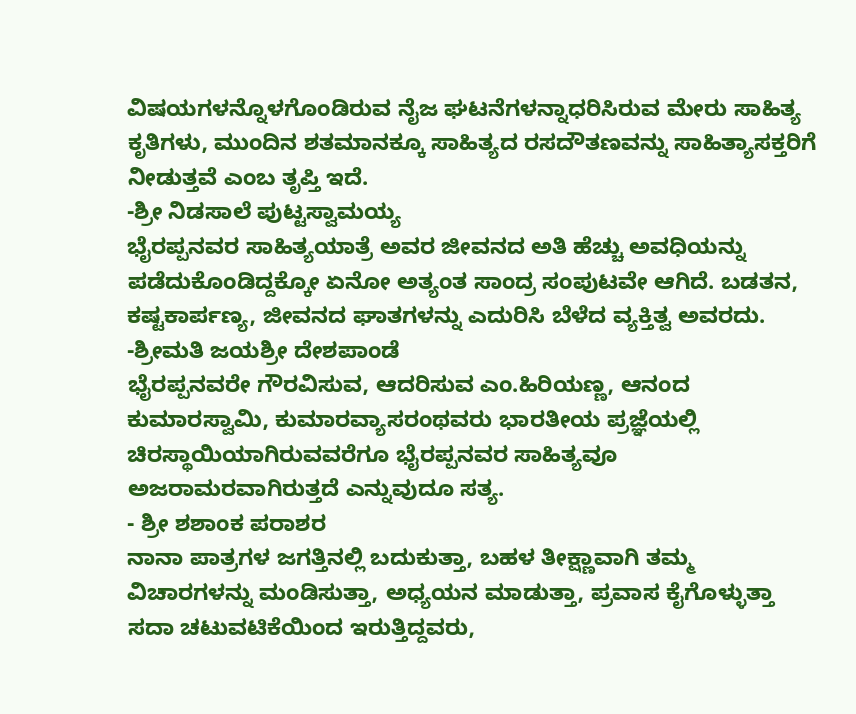ವಿಷಯಗಳನ್ನೊಳಗೊಂಡಿರುವ ನೈಜ ಘಟನೆಗಳನ್ನಾಧರಿಸಿರುವ ಮೇರು ಸಾಹಿತ್ಯ ಕೃತಿಗಳು, ಮುಂದಿನ ಶತಮಾನಕ್ಕೂ ಸಾಹಿತ್ಯದ ರಸದೌತಣವನ್ನು ಸಾಹಿತ್ಯಾಸಕ್ತರಿಗೆ ನೀಡುತ್ತವೆ ಎಂಬ ತೃಪ್ತಿ ಇದೆ.
-ಶ್ರೀ ನಿಡಸಾಲೆ ಪುಟ್ಟಸ್ವಾಮಯ್ಯ
ಭೈರಪ್ಪನವರ ಸಾಹಿತ್ಯಯಾತ್ರೆ ಅವರ ಜೀವನದ ಅತಿ ಹೆಚ್ಚು ಅವಧಿಯನ್ನು ಪಡೆದುಕೊಂಡಿದ್ದಕ್ಕೋ ಏನೋ ಅತ್ಯಂತ ಸಾಂದ್ರ ಸಂಪುಟವೇ ಆಗಿದೆ. ಬಡತನ, ಕಷ್ಟಕಾರ್ಪಣ್ಯ, ಜೀವನದ ಘಾತಗಳನ್ನು ಎದುರಿಸಿ ಬೆಳೆದ ವ್ಯಕ್ತಿತ್ವ ಅವರದು.
-ಶ್ರೀಮತಿ ಜಯಶ್ರೀ ದೇಶಪಾಂಡೆ
ಭೈರಪ್ಪನವರೇ ಗೌರವಿಸುವ, ಆದರಿಸುವ ಎಂ.ಹಿರಿಯಣ್ಣ, ಆನಂದ ಕುಮಾರಸ್ವಾಮಿ, ಕುಮಾರವ್ಯಾಸರಂಥವರು ಭಾರತೀಯ ಪ್ರಜ್ಞೆಯಲ್ಲಿ ಚಿರಸ್ಥಾಯಿಯಾಗಿರುವವರೆಗೂ ಭೈರಪ್ಪನವರ ಸಾಹಿತ್ಯವೂ ಅಜರಾಮರವಾಗಿರುತ್ತದೆ ಎನ್ನುವುದೂ ಸತ್ಯ.
- ಶ್ರೀ ಶಶಾಂಕ ಪರಾಶರ
ನಾನಾ ಪಾತ್ರಗಳ ಜಗತ್ತಿನಲ್ಲಿ ಬದುಕುತ್ತಾ, ಬಹಳ ತೀಕ್ಷ್ಣಾವಾಗಿ ತಮ್ಮ ವಿಚಾರಗಳನ್ನು ಮಂಡಿಸುತ್ತಾ, ಅಧ್ಯಯನ ಮಾಡುತ್ತಾ, ಪ್ರವಾಸ ಕೈಗೊಳ್ಳುತ್ತಾ ಸದಾ ಚಟುವಟಿಕೆಯಿಂದ ಇರುತ್ತಿದ್ದವರು,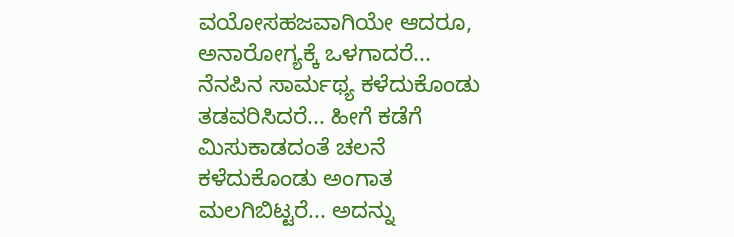ವಯೋಸಹಜವಾಗಿಯೇ ಆದರೂ, ಅನಾರೋಗ್ಯಕ್ಕೆ ಒಳಗಾದರೆ... ನೆನಪಿನ ಸಾರ್ಮಥ್ಯ ಕಳೆದುಕೊಂಡು ತಡವರಿಸಿದರೆ... ಹೀಗೆ ಕಡೆಗೆ ಮಿಸುಕಾಡದಂತೆ ಚಲನೆ ಕಳೆದುಕೊಂಡು ಅಂಗಾತ ಮಲಗಿಬಿಟ್ಟರೆ... ಅದನ್ನು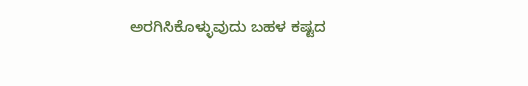ಅರಗಿಸಿಕೊಳ್ಳುವುದು ಬಹಳ ಕಷ್ಟದ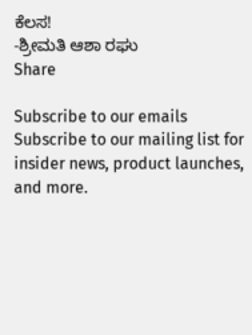ಕೆಲಸ!
-ಶ್ರೀಮತಿ ಆಶಾ ರಘು
Share

Subscribe to our emails
Subscribe to our mailing list for insider news, product launches, and more.